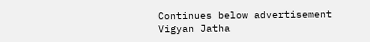Continues below advertisement
Vigyan Jatha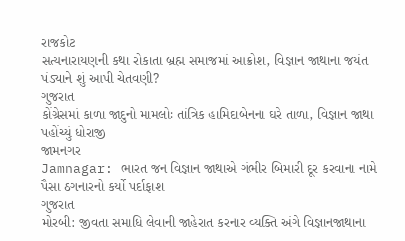રાજકોટ
સત્યનારાયણની કથા રોકાતા બ્રહ્મ સમાજમાં આક્રોશ, વિજ્ઞાન જાથાના જયંત પંડ્યાને શું આપી ચેતવણી?
ગુજરાત
કોંગ્રેસમાં કાળા જાદુનો મામલોઃ તાંત્રિક હામિદાબેનના ઘરે તાળા, વિજ્ઞાન જાથા પહોંચ્યું ધોરાજી
જામનગર
Jamnagar: ભારત જન વિજ્ઞાન જાથાએ ગંભીર બિમારી દૂર કરવાના નામે પૈસા ઠગનારનો કર્યો પર્દાફાશ
ગુજરાત
મોરબી: જીવતા સમાધિ લેવાની જાહેરાત કરનાર વ્યક્તિ અંગે વિજ્ઞાનજાથાના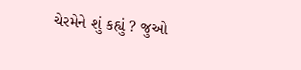ચેરમેને શું કહ્યું ? જુઓ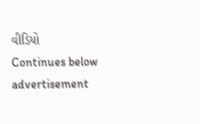વીડિયો
Continues below advertisement